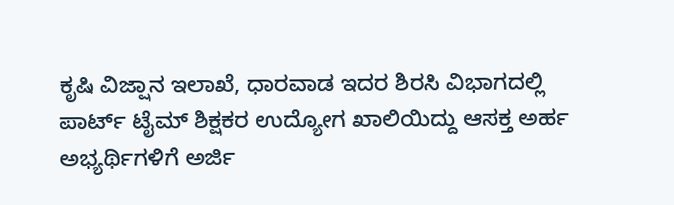ಕೃಷಿ ವಿಜ್ಷಾನ ಇಲಾಖೆ, ಧಾರವಾಡ ಇದರ ಶಿರಸಿ ವಿಭಾಗದಲ್ಲಿ ಪಾರ್ಟ್ ಟೈಮ್ ಶಿಕ್ಷಕರ ಉದ್ಯೋಗ ಖಾಲಿಯಿದ್ದು ಆಸಕ್ತ ಅರ್ಹ ಅಭ್ಯರ್ಥಿಗಳಿಗೆ ಅರ್ಜಿ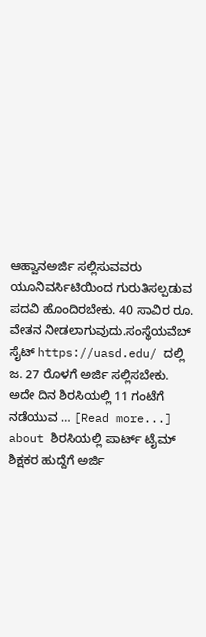ಆಹ್ವಾನಅರ್ಜಿ ಸಲ್ಲಿಸುವವರು ಯೂನಿವರ್ಸಿಟಿಯಿಂದ ಗುರುತಿಸಲ್ಪಡುವ ಪದವಿ ಹೊಂದಿರಬೇಕು. 40 ಸಾವಿರ ರೂ. ವೇತನ ನೀಡಲಾಗುವುದು.ಸಂಸ್ಥೆಯವೆಬ್ ಸೈಟ್ https://uasd.edu/ ದಲ್ಲಿ ಜ. 27 ರೊಳಗೆ ಅರ್ಜಿ ಸಲ್ಲಿಸಬೇಕು. ಅದೇ ದಿನ ಶಿರಸಿಯಲ್ಲಿ 11 ಗಂಟೆಗೆ ನಡೆಯುವ … [Read more...] about ಶಿರಸಿಯಲ್ಲಿ ಪಾರ್ಟ್ ಟೈಮ್ ಶಿಕ್ಷಕರ ಹುದ್ದೆಗೆ ಅರ್ಜಿ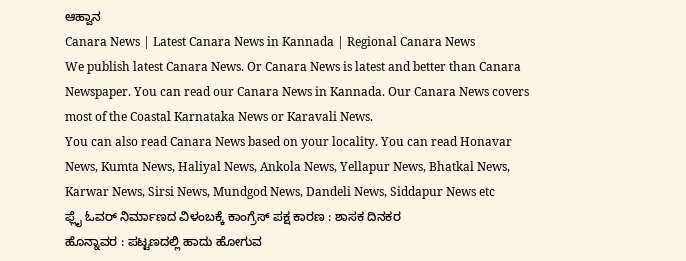ಆಹ್ವಾನ
Canara News | Latest Canara News in Kannada | Regional Canara News
We publish latest Canara News. Or Canara News is latest and better than Canara Newspaper. You can read our Canara News in Kannada. Our Canara News covers most of the Coastal Karnataka News or Karavali News.
You can also read Canara News based on your locality. You can read Honavar News, Kumta News, Haliyal News, Ankola News, Yellapur News, Bhatkal News, Karwar News, Sirsi News, Mundgod News, Dandeli News, Siddapur News etc
ಫ್ಲೈ ಓವರ್ ನಿರ್ಮಾಣದ ವಿಳಂಬಕ್ಕೆ ಕಾಂಗ್ರೆಸ್ ಪಕ್ಷ ಕಾರಣ : ಶಾಸಕ ದಿನಕರ
ಹೊನ್ನಾವರ : ಪಟ್ಟಣದಲ್ಲಿ ಹಾದು ಹೋಗುವ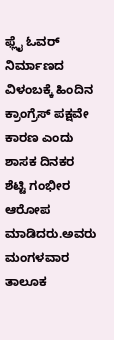ಫ್ಲೈ ಓವರ್ ನಿರ್ಮಾಣದ ವಿಳಂಬಕ್ಕೆ ಹಿಂದಿನ ಕ್ರಾಂಗ್ರೆಸ್ ಪಕ್ಷವೇ ಕಾರಣ ಎಂದು ಶಾಸಕ ದಿನಕರ ಶೆಟ್ಟಿ ಗಂಭೀರ ಆರೋಪ ಮಾಡಿದರು.ಅವರು ಮಂಗಳವಾರ ತಾಲೂಕ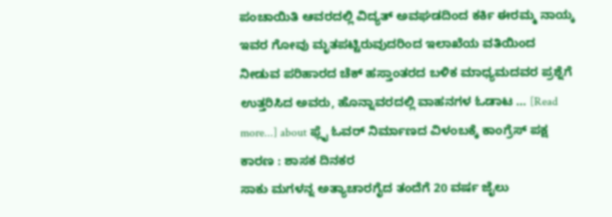ಪಂಚಾಯಿತಿ ಆವರದಲ್ಲಿ ವಿದ್ಯತ್ ಅವಘಡದಿಂದ ಕರ್ಕಿ ಈರಮ್ಮ ನಾಯ್ಕ ಇವರ ಗೋವು ಮೃತಪಟ್ಟಿರುವುದರಿಂದ ಇಲಾಖೆಯ ವತಿಯಿಂದ ನೀಡುವ ಪರಿಹಾರದ ಚೆಕ್ ಹಸ್ತಾಂತರದ ಬಳಿಕ ಮಾಧ್ಯಮದವರ ಪ್ರಶ್ನೆಗೆ ಉತ್ತರಿಸಿದ ಅವರು, ಹೊನ್ನಾವರದಲ್ಲಿ ವಾಹನಗಳ ಓಡಾಟ … [Read more...] about ಫ್ಲೈ ಓವರ್ ನಿರ್ಮಾಣದ ವಿಳಂಬಕ್ಕೆ ಕಾಂಗ್ರೆಸ್ ಪಕ್ಷ ಕಾರಣ : ಶಾಸಕ ದಿನಕರ
ಸಾಕು ಮಗಳನ್ನ ಅತ್ಯಾಚಾರಗೈದ ತಂದೆಗೆ 20 ವರ್ಷ ಜೈಲು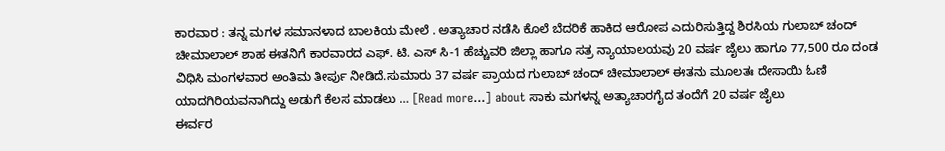ಕಾರವಾರ : ತನ್ನ ಮಗಳ ಸಮಾನಳಾದ ಬಾಲಕಿಯ ಮೇಲೆ . ಅತ್ಯಾಚಾರ ನಡೆಸಿ ಕೊಲೆ ಬೆದರಿಕೆ ಹಾಕಿದ ಆರೋಪ ಎದುರಿಸುತ್ತಿದ್ದ ಶಿರಸಿಯ ಗುಲಾಬ್ ಚಂದ್ ಚೀಮಾಲಾಲ್ ಶಾಹ ಈತನಿಗೆ ಕಾರವಾರದ ಎಫ್. ಟಿ. ಎಸ್ ಸಿ-1 ಹೆಚ್ಚುವರಿ ಜಿಲ್ಲಾ ಹಾಗೂ ಸತ್ರ ನ್ಯಾಯಾಲಯವು 20 ವರ್ಷ ಜೈಲು ಹಾಗೂ 77,500 ರೂ ದಂಡ ವಿಧಿಸಿ ಮಂಗಳವಾರ ಅಂತಿಮ ತೀರ್ಪು ನೀಡಿದೆ.ಸುಮಾರು 37 ವರ್ಷ ಪ್ರಾಯದ ಗುಲಾಬ್ ಚಂದ್ ಚೀಮಾಲಾಲ್ ಈತನು ಮೂಲತಃ ದೇಸಾಯಿ ಓಣಿ ಯಾದಗಿರಿಯವನಾಗಿದ್ದು ಅಡುಗೆ ಕೆಲಸ ಮಾಡಲು … [Read more...] about ಸಾಕು ಮಗಳನ್ನ ಅತ್ಯಾಚಾರಗೈದ ತಂದೆಗೆ 20 ವರ್ಷ ಜೈಲು
ಈರ್ವರ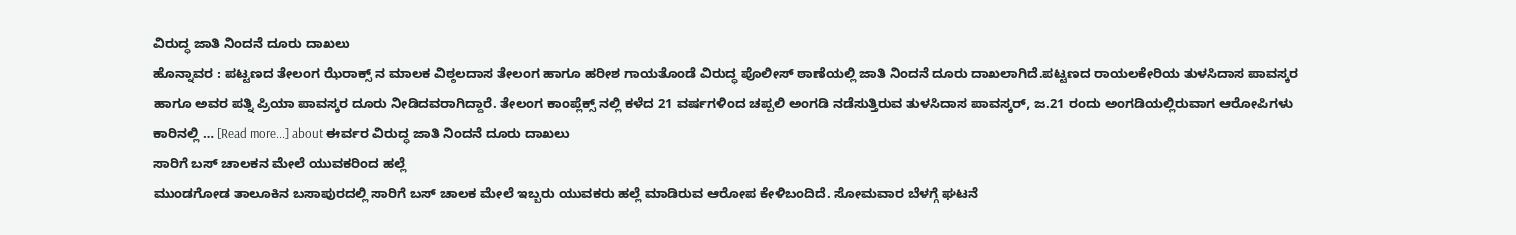ವಿರುದ್ಧ ಜಾತಿ ನಿಂದನೆ ದೂರು ದಾಖಲು
ಹೊನ್ನಾವರ : ಪಟ್ಟಣದ ತೇಲಂಗ ಝೆರಾಕ್ಸ್ ನ ಮಾಲಕ ವಿಠ್ಠಲದಾಸ ತೇಲಂಗ ಹಾಗೂ ಹರೀಶ ಗಾಯತೊಂಡೆ ವಿರುದ್ಧ ಪೊಲೀಸ್ ಠಾಣೆಯಲ್ಲಿ ಜಾತಿ ನಿಂದನೆ ದೂರು ದಾಖಲಾಗಿದೆ.ಪಟ್ಟಣದ ರಾಯಲಕೇರಿಯ ತುಳಸಿದಾಸ ಪಾವಸ್ಕರ ಹಾಗೂ ಅವರ ಪತ್ನಿ ಪ್ರಿಯಾ ಪಾವಸ್ಕರ ದೂರು ನೀಡಿದವರಾಗಿದ್ದಾರೆ. ತೇಲಂಗ ಕಾಂಪ್ಲೆಕ್ಸ್ ನಲ್ಲಿ ಕಳೆದ 21 ವರ್ಷಗಳಿಂದ ಚಪ್ಪಲಿ ಅಂಗಡಿ ನಡೆಸುತ್ತಿರುವ ತುಳಸಿದಾಸ ಪಾವಸ್ಕರ್, ಜ.21 ರಂದು ಅಂಗಡಿಯಲ್ಲಿರುವಾಗ ಆರೋಪಿಗಳು ಕಾರಿನಲ್ಲಿ … [Read more...] about ಈರ್ವರ ವಿರುದ್ಧ ಜಾತಿ ನಿಂದನೆ ದೂರು ದಾಖಲು
ಸಾರಿಗೆ ಬಸ್ ಚಾಲಕನ ಮೇಲೆ ಯುವಕರಿಂದ ಹಲ್ಲೆ
ಮುಂಡಗೋಡ ತಾಲೂಕಿನ ಬಸಾಪುರದಲ್ಲಿ ಸಾರಿಗೆ ಬಸ್ ಚಾಲಕ ಮೇಲೆ ಇಬ್ಬರು ಯುವಕರು ಹಲ್ಲೆ ಮಾಡಿರುವ ಆರೋಪ ಕೇಳಿಬಂದಿದೆ. ಸೋಮವಾರ ಬೆಳಗ್ಗೆ ಘಟನೆ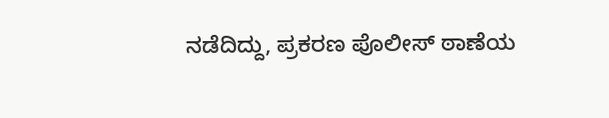ನಡೆದಿದ್ದು, ಪ್ರಕರಣ ಪೊಲೀಸ್ ಠಾಣೆಯ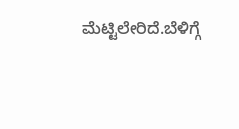ಮೆಟ್ಟಿಲೇರಿದೆ.ಬೆಳಿಗ್ಗೆ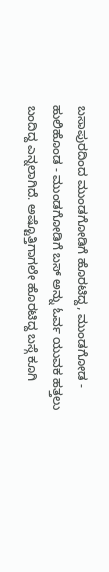ಬಸಾಪುರದಿಂದ ಮುಂಡಗೋಡಿಗೆ ಹೊರಟಿದ್ದ, ಮುಂಡಗೋಡ - ಹುಲಿಹೊಂಡ - ಮುಂಡಗೋಡಿಗೆ ಬಸ್ ಅನ್ನು ಓರ್ವ ಯುವಕ ಹತ್ತಲು ಬಂದಿದ್ದ ಎನ್ನಲಾಗಿದೆ. ಅಷ್ಟೊತ್ತಿಗಾಗಲೇ ಹೊರಟಿದ್ದ ಬಸ್ಗೆ ಕೂಗಿ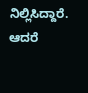ನಿಲ್ಲಿಸಿದ್ದಾರೆ. ಆದರೆ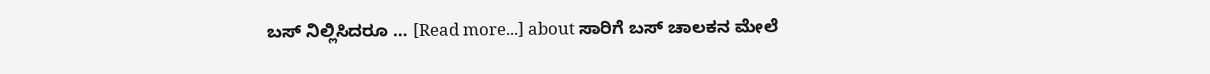ಬಸ್ ನಿಲ್ಲಿಸಿದರೂ … [Read more...] about ಸಾರಿಗೆ ಬಸ್ ಚಾಲಕನ ಮೇಲೆ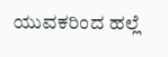ಯುವಕರಿಂದ ಹಲ್ಲೆ